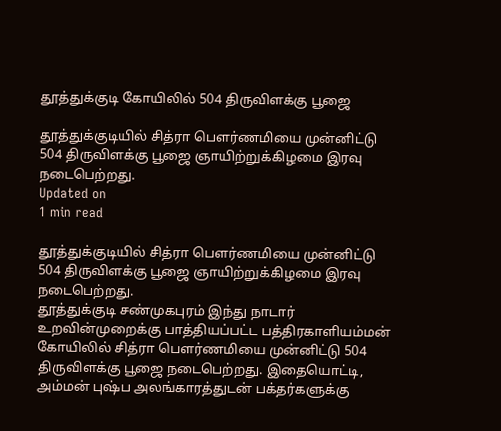தூத்துக்குடி கோயிலில் 504 திருவிளக்கு பூஜை

தூத்துக்குடியில் சித்ரா பெளர்ணமியை முன்னிட்டு 504 திருவிளக்கு பூஜை ஞாயிற்றுக்கிழமை இரவு நடைபெற்றது.
Updated on
1 min read

தூத்துக்குடியில் சித்ரா பெளர்ணமியை முன்னிட்டு 504 திருவிளக்கு பூஜை ஞாயிற்றுக்கிழமை இரவு நடைபெற்றது.
தூத்துக்குடி சண்முகபுரம் இந்து நாடார் உறவின்முறைக்கு பாத்தியப்பட்ட பத்திரகாளியம்மன் கோயிலில் சித்ரா பெளர்ணமியை முன்னிட்டு 504 திருவிளக்கு பூஜை நடைபெற்றது. இதையொட்டி, அம்மன் புஷ்ப அலங்காரத்துடன் பக்தர்களுக்கு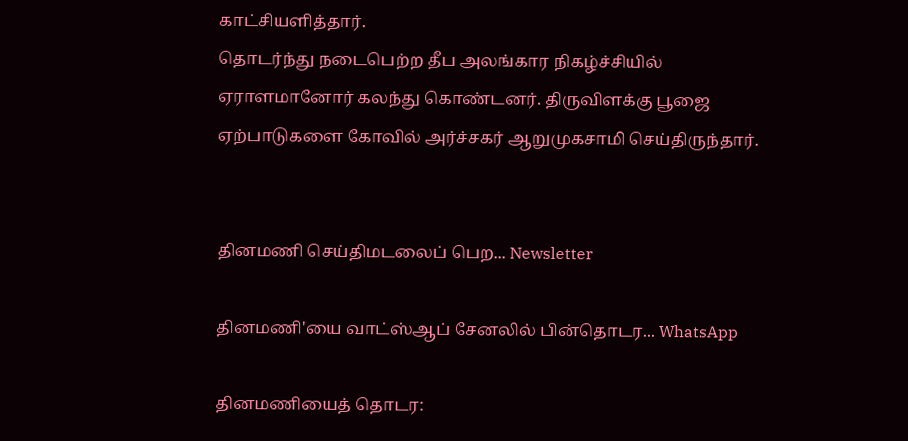காட்சியளித்தார்.
தொடர்ந்து நடைபெற்ற தீப அலங்கார நிகழ்ச்சியில் ஏராளமானோர் கலந்து கொண்டனர். திருவிளக்கு பூஜை ஏற்பாடுகளை கோவில் அர்ச்சகர் ஆறுமுகசாமி செய்திருந்தார்.


தினமணி செய்திமடலைப் பெற... Newsletter

தினமணி'யை வாட்ஸ்ஆப் சேனலில் பின்தொடர... WhatsApp

தினமணியைத் தொடர: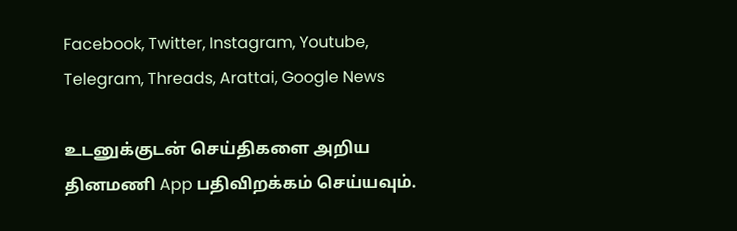Facebook, Twitter, Instagram, Youtube, Telegram, Threads, Arattai, Google News

உடனுக்குடன் செய்திகளை அறிய தினமணி App பதிவிறக்கம் செய்யவும்.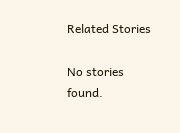Related Stories

No stories found.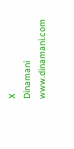X
Dinamani
www.dinamani.com